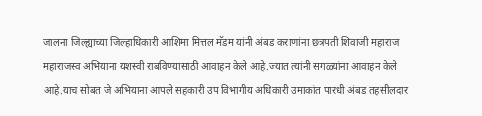जालना जिल्ह्याच्या जिल्हाधिकारी आशिमा मित्तल मॅडम यांनी अंबड कराणांना छत्रपती शिवाजी महाराज महाराजस्व अभियाना यशस्वी राबविण्यासाठी आवाहन केले आहे.ज्यात त्यांनी सगळ्यांना आवाहन केले आहे.याच सोबत जे अभियाना आपले सहकारी उप विभागीय अधिकारी उमाकांत पारधी अंबड तहसीलदार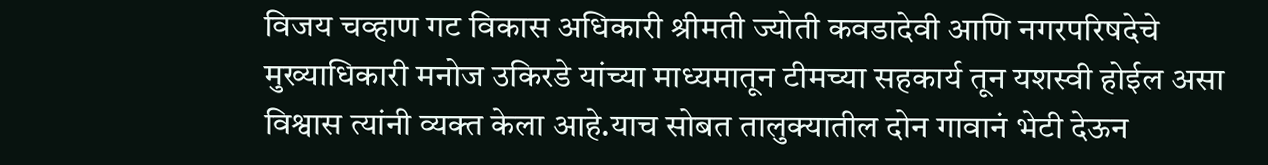विजय चव्हाण गट विकास अधिकारी श्रीमती ज्योती कवडादेवी आणि नगरपरिषदेचे मुख्याधिकारी मनोज उकिरडे यांच्या माध्यमातून टीमच्या सहकार्य तून यशस्वी होईल असा विश्वास त्यांनी व्यक्त केला आहे.याच सोबत तालुक्यातील दोन गावानं भेटी देऊन